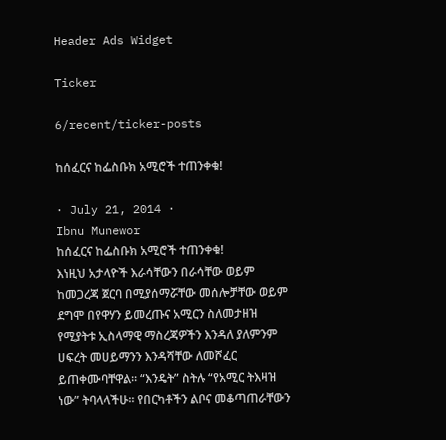Header Ads Widget

Ticker

6/recent/ticker-posts

ከሰፈርና ከፌስቡክ አሚሮች ተጠንቀቁ!

· July 21, 2014 ·
Ibnu Munewor
ከሰፈርና ከፌስቡክ አሚሮች ተጠንቀቁ!
እነዚህ አታላዮች እራሳቸውን በራሳቸው ወይም ከመጋረጃ ጀርባ በሚያሰማሯቸው መሰሎቻቸው ወይም ደግሞ በየዋሃን ይመረጡና አሚርን ስለመታዘዝ የሚያትቱ ኢስላማዊ ማስረጃዎችን እንዳለ ያለምንም ሀፍረት መሀይማንን እንዳሻቸው ለመሾፈር ይጠቀሙባቸዋል፡፡ “እንዴት” ስትሉ “የአሚር ትእዛዝ ነው” ትባላላችሁ፡፡ የበርካቶችን ልቦና መቆጣጠራቸውን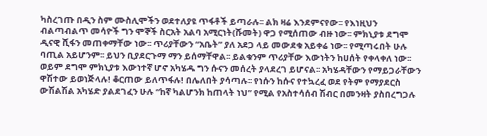ካስረገጡ በዲን ስም ሙስሊሞችን ወደተለያዩ ጥፋቶች ይጣራሉ፡፡ ልክ ዛሬ እንደምናየው፡፡ የእነዚህን ብልጣብልጥ መሳዮች ግን ሞኞች ስርአት አልባ አሚርነት(ሹመት) ዋጋ የሚሰጠው ብዙ ነው፡፡ ምክኒያቱ ደግሞ ዲናዊ ሺፋን መጠቀማቸው ነው፡፡ ጥሪያቸውን “አቤት” ያለ አደጋ ላይ መውደቁ አይቀሬ ነው፡፡ የሚጣሩበት ሁሉ ባጢል አይሆንም፡፡ ይህን ቢያደርጉማ ማን ይሰማቸዋል፡፡ ይልቁንም ጥሪያቸው እውነትን ከሀሰት የቀላቀለ ነው፡፡ ወይም ደግሞ ምክኒያቱ እውነተኛ ሆኖ አካሄዱ ግን ሱናን መሰረት ያላደረገ ይሆናል፡፡ አካሄዳቸውን የማይጋራቸውን ዋሽተው ይወነጅላሉ! ቆርጠው ይለጥፋሉ! በሌለበት ያሳጣሉ፡፡ የነሱን ከሱና የተኳረፈ ወደ የትም የማያደርስ ውሽልሽል አካሄድ ያልደገፈን ሁሉ “ከኛ ካልሆንክ ከጠላት ነህ” የሚል የአስተሳሰብ ሽብር በመንዛት ያስበረግጋሉ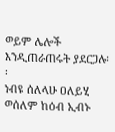ወይም ሌሎች እንዲጠራጠሩት ያደርጋሉ፡፡
ነብዩ ሰለላሁ ዐለይሂ ወሰለም ከዕብ ኢብኑ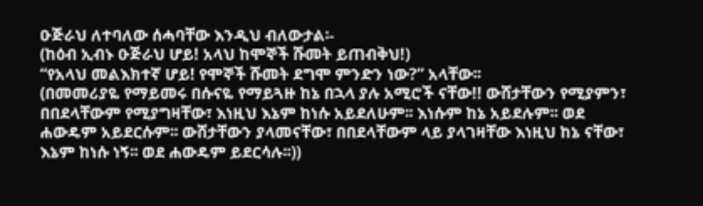ዑጅራህ ለተባለው ሰሓባቸው እንዲህ ብለውታል፡-
(ከዕብ ኢብኑ ዑጅራህ ሆይ! አላህ ከሞኞች ሹመት ይጠብቅህ!)
“የአላህ መልእክተኛ ሆይ! የሞኞች ሹመት ደግሞ ምንድን ነው?” አላቸው፡፡
(በመመሪያዬ የማይመሩ በሱናዬ የማይጓዙ ከኔ በኋላ ያሉ አሚሮች ናቸው!! ውሸታቸውን የሚያምን፣ በበደላቸውም የሚያግዛቸው፣ እነዚህ እኔም ከነሱ አይደለሁም፡፡ እነሱም ከኔ አይደሉም፡፡ ወደ ሐውዴም አይደርሱም፡፡ ውሸታቸውን ያላመናቸው፣ በበደላቸውም ላይ ያላገዛቸው እነዚህ ከኔ ናቸው፣ እኔም ከነሱ ነኝ፡፡ ወደ ሐውዴም ይደርሳሉ፡፡))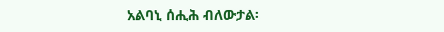አልባኒ ሰሒሕ ብለውታል፡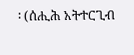፡ (ሰሒሕ አትተርጊብ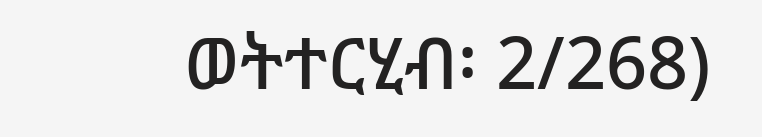ወትተርሂብ፡ 2/268)